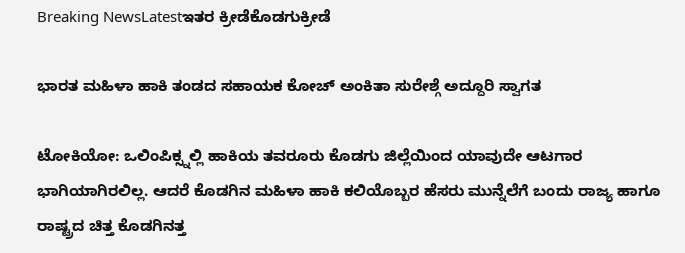Breaking NewsLatestಇತರ ಕ್ರೀಡೆಕೊಡಗುಕ್ರೀಡೆ

ಭಾರತ ಮಹಿಳಾ ಹಾಕಿ ತಂಡದ ಸಹಾಯಕ ಕೋಚ್ ಅಂಕಿತಾ ಸುರೇಶ್ಗೆ ಅದ್ದೂರಿ ಸ್ವಾಗತ

ಟೋಕಿಯೋ: ಒಲಿಂಪಿಕ್ಸ್ನಲ್ಲಿ ಹಾಕಿಯ ತವರೂರು ಕೊಡಗು ಜಿಲ್ಲೆಯಿಂದ ಯಾವುದೇ ಆಟಗಾರ ಭಾಗಿಯಾಗಿರಲಿಲ್ಲ. ಆದರೆ ಕೊಡಗಿನ ಮಹಿಳಾ ಹಾಕಿ ಕಲಿಯೊಬ್ಬರ ಹೆಸರು ಮುನ್ನೆಲೆಗೆ ಬಂದು ರಾಜ್ಯ ಹಾಗೂ ರಾಷ್ಟ್ರದ ಚಿತ್ತ ಕೊಡಗಿನತ್ತ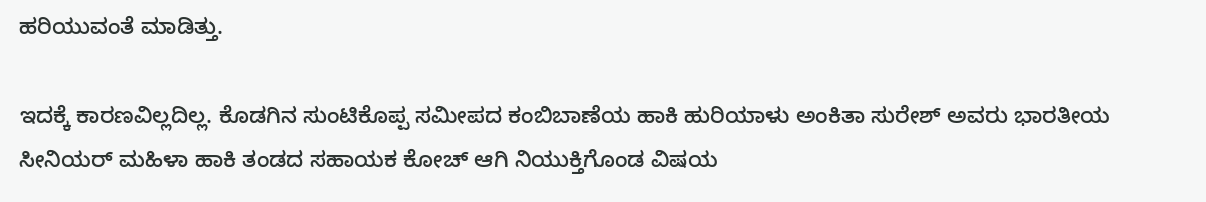ಹರಿಯುವಂತೆ ಮಾಡಿತ್ತು.

ಇದಕ್ಕೆ ಕಾರಣವಿಲ್ಲದಿಲ್ಲ. ಕೊಡಗಿನ ಸುಂಟಿಕೊಪ್ಪ ಸಮೀಪದ ಕಂಬಿಬಾಣೆಯ ಹಾಕಿ ಹುರಿಯಾಳು ಅಂಕಿತಾ ಸುರೇಶ್ ಅವರು ಭಾರತೀಯ ಸೀನಿಯರ್ ಮಹಿಳಾ ಹಾಕಿ ತಂಡದ ಸಹಾಯಕ ಕೋಚ್ ಆಗಿ ನಿಯುಕ್ತಿಗೊಂಡ ವಿಷಯ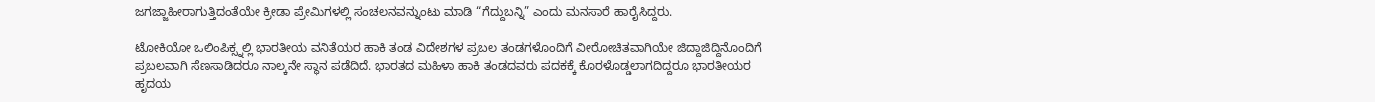ಜಗಜ್ಜಾಹೀರಾಗುತ್ತಿದಂತೆಯೇ ಕ್ರೀಡಾ ಪ್ರೇಮಿಗಳಲ್ಲಿ ಸಂಚಲನವನ್ನುಂಟು ಮಾಡಿ “ಗೆದ್ದುಬನ್ನಿ” ಎಂದು ಮನಸಾರೆ ಹಾರೈಸಿದ್ದರು.

ಟೋಕಿಯೋ ಒಲಿಂಪಿಕ್ಸ್ನಲ್ಲಿ ಭಾರತೀಯ ವನಿತೆಯರ ಹಾಕಿ ತಂಡ ವಿದೇಶಗಳ ಪ್ರಬಲ ತಂಡಗಳೊಂದಿಗೆ ವೀರೋಚಿತವಾಗಿಯೇ ಜಿದ್ದಾಜಿದ್ದಿನೊಂದಿಗೆ ಪ್ರಬಲವಾಗಿ ಸೆಣಸಾಡಿದರೂ ನಾಲ್ಕನೇ ಸ್ಥಾನ ಪಡೆದಿದೆ. ಭಾರತದ ಮಹಿಳಾ ಹಾಕಿ ತಂಡದವರು‌ ಪದಕಕ್ಕೆ ಕೊರಳೊಡ್ಡಲಾಗದಿದ್ದರೂ ಭಾರತೀಯರ ಹೃದಯ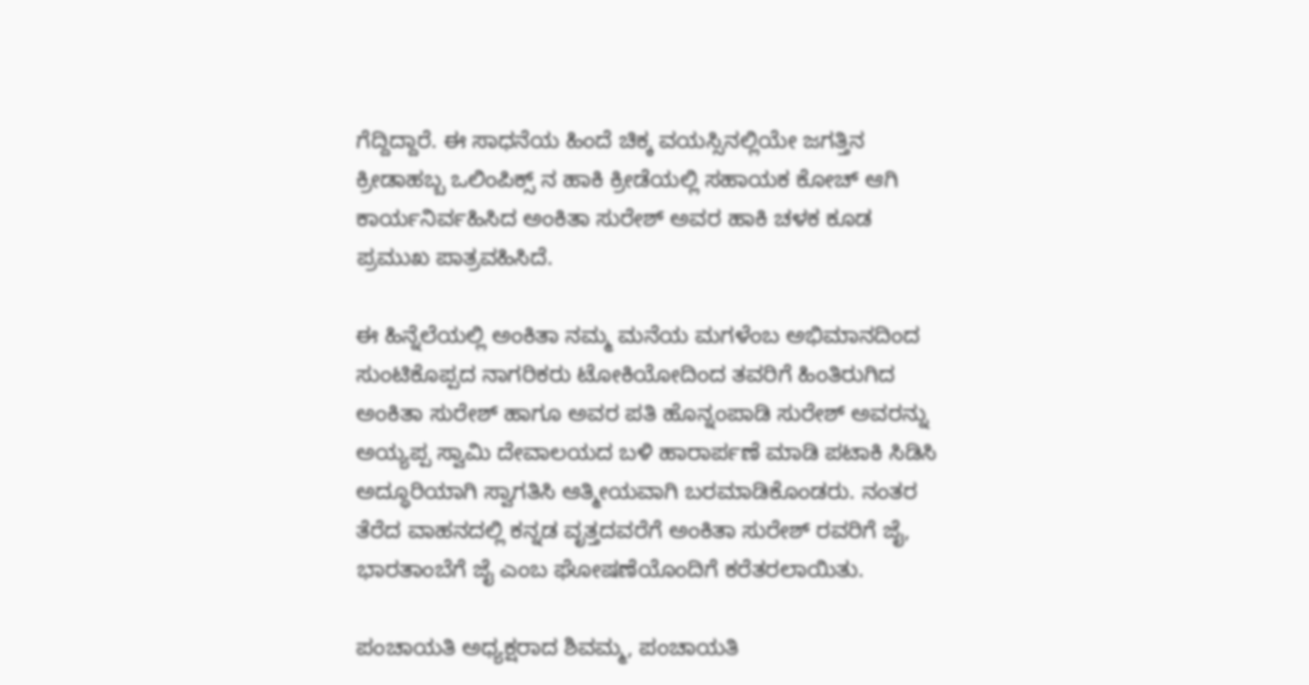ಗೆದ್ದಿದ್ದಾರೆ. ಈ ಸಾಧನೆಯ ಹಿಂದೆ ಚಿಕ್ಕ ವಯಸ್ಸಿನಲ್ಲಿಯೇ ಜಗತ್ತಿನ ಕ್ರೀಡಾಹಬ್ಬ ಒಲಿಂಪಿಕ್ಸ್ ನ ಹಾಕಿ ಕ್ರೀಡೆಯಲ್ಲಿ ಸಹಾಯಕ ಕೋಚ್ ಆಗಿ ಕಾರ್ಯನಿರ್ವಹಿಸಿದ ಅಂಕಿತಾ ಸುರೇಶ್ ಅವರ ಹಾಕಿ ಚಳಕ ಕೂಡ ಪ್ರಮುಖ ಪಾತ್ರವಹಿಸಿದೆ.

ಈ ಹಿನ್ನೆಲೆಯಲ್ಲಿ ಅಂಕಿತಾ ನಮ್ಮ ಮನೆಯ ಮಗಳೆಂಬ ಅಭಿಮಾನದಿಂದ ಸುಂಟಿಕೊಪ್ಪದ ನಾಗರಿಕರು ಟೋಕಿಯೋದಿಂದ ತವರಿಗೆ ಹಿಂತಿರುಗಿದ ಅಂಕಿತಾ ಸುರೇಶ್ ಹಾಗೂ ಅವರ ಪತಿ ಹೊನ್ನಂಪಾಡಿ ಸುರೇಶ್ ಅವರನ್ನು ಅಯ್ಯಪ್ಪ ಸ್ವಾಮಿ ದೇವಾಲಯದ ಬಳಿ ಹಾರಾರ್ಪಣೆ ಮಾಡಿ ಪಟಾಕಿ ಸಿಡಿಸಿ ಅದ್ಧೂರಿಯಾಗಿ ಸ್ವಾಗತಿಸಿ ಆತ್ಮೀಯವಾಗಿ ಬರಮಾಡಿಕೊಂಡರು. ನಂತರ ತೆರೆದ ವಾಹನದಲ್ಲಿ ಕನ್ನಡ ವೃತ್ತದವರೆಗೆ ಅಂಕಿತಾ ಸುರೇಶ್ ರವರಿಗೆ‌ ಜೈ, ಭಾರತಾಂಬೆಗೆ ಜೈ ಎಂಬ ಘೋಷಣೆಯೊಂದಿಗೆ ಕರೆತರಲಾಯಿತು.

ಪಂಚಾಯತಿ ಅಧ್ಯಕ್ಷರಾದ ಶಿವಮ್ಮ, ಪಂಚಾಯತಿ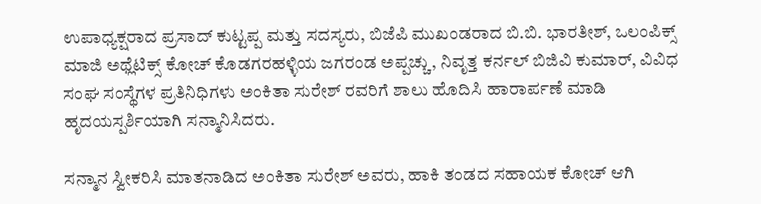ಉಪಾಧ್ಯಕ್ಷರಾದ ಪ್ರಸಾದ್ ಕುಟ್ಟಪ್ಪ ಮತ್ತು ಸದಸ್ಯರು, ಬಿಜೆಪಿ ಮುಖಂಡರಾದ ಬಿ.ಬಿ. ಭಾರತೀಶ್, ಒಲಂಪಿಕ್ಸ್ ಮಾಜಿ ಅಥ್ಲೆಟಿಕ್ಸ್ ಕೋಚ್ ಕೊಡಗರಹಳ್ಳಿಯ ಜಗರಂಡ ಅಪ್ಪಚ್ಚು, ನಿವೃತ್ತ ಕರ್ನಲ್ ಬಿಜಿವಿ ಕುಮಾರ್, ವಿವಿಧ ಸಂಘ ಸಂಸ್ಥೆಗಳ ಪ್ರತಿನಿಧಿಗಳು ಅಂಕಿತಾ ಸುರೇಶ್ ರವರಿಗೆ ಶಾಲು ಹೊದಿಸಿ ಹಾರಾರ್ಪಣೆ ಮಾಡಿ ಹೃದಯಸ್ಪರ್ಶಿಯಾಗಿ ಸನ್ಮಾನಿಸಿದರು.

ಸನ್ಮಾನ ಸ್ವೀಕರಿಸಿ ಮಾತನಾಡಿದ ಅಂಕಿತಾ ಸುರೇಶ್ ಅವರು, ಹಾಕಿ ತಂಡದ ಸಹಾಯಕ ಕೋಚ್ ಆಗಿ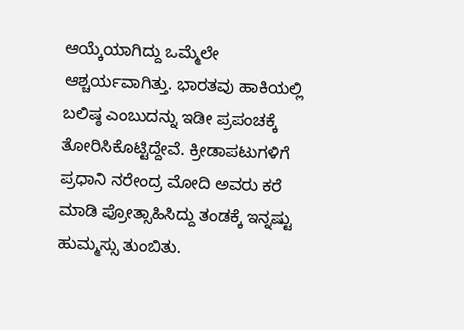ಆಯ್ಕೆಯಾಗಿದ್ದು ಒಮ್ಮೆಲೇ ಆಶ್ಚರ್ಯವಾಗಿತ್ತು. ಭಾರತವು ಹಾಕಿಯಲ್ಲಿ ಬಲಿಷ್ಠ ಎಂಬುದನ್ನು ಇಡೀ ಪ್ರಪಂಚಕ್ಕೆ ತೋರಿಸಿಕೊಟ್ಟಿದ್ದೇವೆ. ಕ್ರೀಡಾಪಟುಗಳಿಗೆ ಪ್ರಧಾನಿ ನರೇಂದ್ರ ಮೋದಿ ಅವರು ಕರೆ ಮಾಡಿ ಪ್ರೋತ್ಸಾಹಿಸಿದ್ದು ತಂಡಕ್ಕೆ ಇನ್ನಷ್ಟು ಹುಮ್ಮಸ್ಸು ತುಂಬಿತು.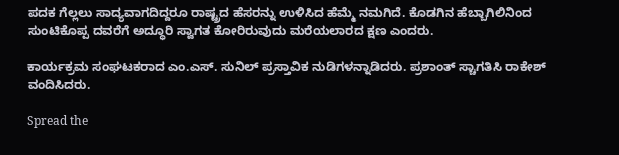ಪದಕ ಗೆಲ್ಲಲು ಸಾದ್ಯವಾಗದಿದ್ದರೂ ರಾಷ್ಟ್ರದ ಹೆಸರನ್ನು ಉಳಿಸಿದ ಹೆಮ್ಮೆ ನಮಗಿದೆ. ಕೊಡಗಿನ ಹೆಬ್ಬಾಗಿಲಿನಿಂದ ಸುಂಟಿಕೊಪ್ಪ ದವರೆಗೆ ಅದ್ಧೂರಿ ಸ್ವಾಗತ ಕೋರಿರುವುದು ಮರೆಯಲಾರದ ಕ್ಷಣ ಎಂದರು.

ಕಾರ್ಯಕ್ರಮ ಸಂಘಟಕರಾದ ಎಂ.ಎಸ್. ಸುನಿಲ್ ಪ್ರಸ್ತಾವಿಕ ನುಡಿಗಳನ್ನಾಡಿದರು. ಪ್ರಶಾಂತ್ ಸ್ಚಾಗತಿಸಿ ರಾಕೇಶ್ ವಂದಿಸಿದರು.

Spread the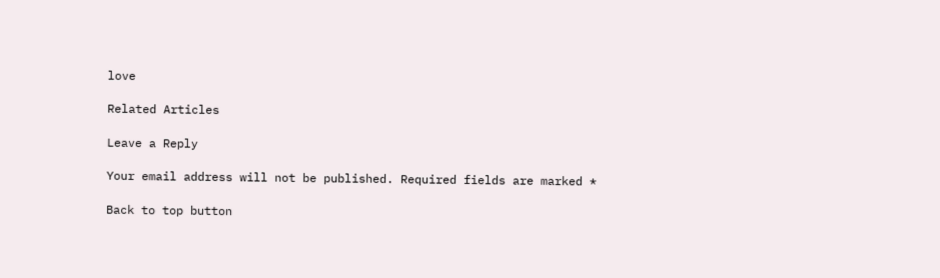love

Related Articles

Leave a Reply

Your email address will not be published. Required fields are marked *

Back to top button